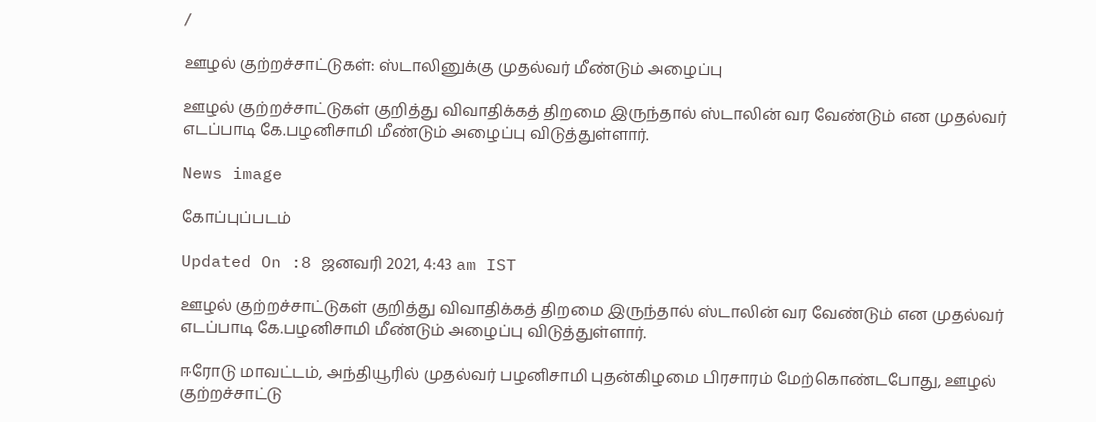/

ஊழல் குற்றச்சாட்டுகள்: ஸ்டாலினுக்கு முதல்வர் மீண்டும் அழைப்பு

ஊழல் குற்றச்சாட்டுகள் குறித்து விவாதிக்கத் திறமை இருந்தால் ஸ்டாலின் வர வேண்டும் என முதல்வர் எடப்பாடி கே.பழனிசாமி மீண்டும் அழைப்பு விடுத்துள்ளார்.

News image

கோப்புப்படம்

Updated On :8 ஜனவரி 2021, 4:43 am IST

ஊழல் குற்றச்சாட்டுகள் குறித்து விவாதிக்கத் திறமை இருந்தால் ஸ்டாலின் வர வேண்டும் என முதல்வர் எடப்பாடி கே.பழனிசாமி மீண்டும் அழைப்பு விடுத்துள்ளார்.

ஈரோடு மாவட்டம், அந்தியூரில் முதல்வர் பழனிசாமி புதன்கிழமை பிரசாரம் மேற்கொண்டபோது, ஊழல் குற்றச்சாட்டு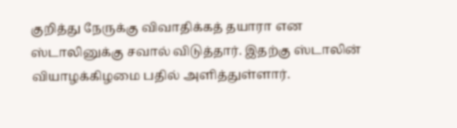குறித்து நேருக்கு விவாதிக்கத் தயாரா என ஸ்டாலினுக்கு சவால் விடுத்தார். இதற்கு ஸ்டாலின் வியாழக்கிழமை பதில் அளித்துள்ளார்.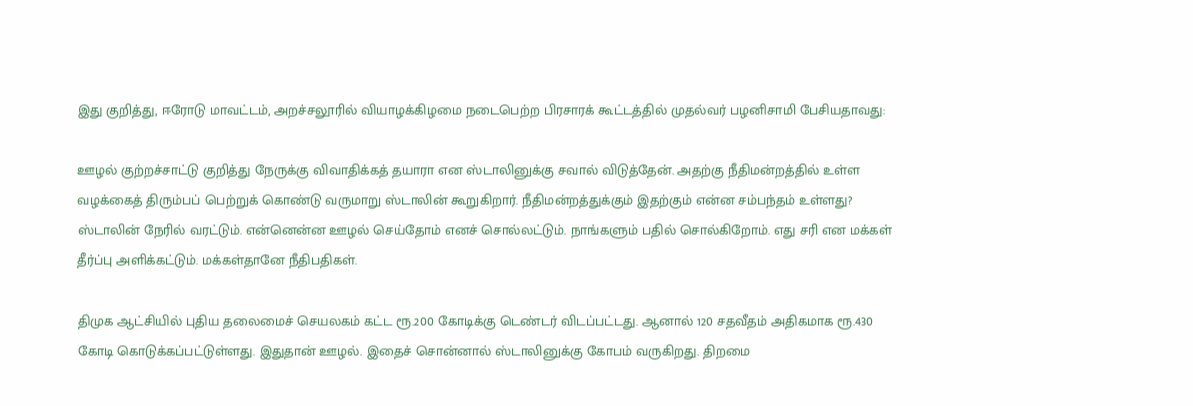இது குறித்து, ஈரோடு மாவட்டம், அறச்சலூரில் வியாழக்கிழமை நடைபெற்ற பிரசாரக் கூட்டத்தில் முதல்வர் பழனிசாமி பேசியதாவது:

ஊழல் குற்றச்சாட்டு குறித்து நேருக்கு விவாதிக்கத் தயாரா என ஸ்டாலினுக்கு சவால் விடுத்தேன். அதற்கு நீதிமன்றத்தில் உள்ள வழக்கைத் திரும்பப் பெற்றுக் கொண்டு வருமாறு ஸ்டாலின் கூறுகிறார். நீதிமன்றத்துக்கும் இதற்கும் என்ன சம்பந்தம் உள்ளது? ஸ்டாலின் நேரில் வரட்டும். என்னென்ன ஊழல் செய்தோம் எனச் சொல்லட்டும். நாங்களும் பதில் சொல்கிறோம். எது சரி என மக்கள் தீர்ப்பு அளிக்கட்டும். மக்கள்தானே நீதிபதிகள்.

திமுக ஆட்சியில் புதிய தலைமைச் செயலகம் கட்ட ரூ.200 கோடிக்கு டெண்டர் விடப்பட்டது. ஆனால் 120 சதவீதம் அதிகமாக ரூ.430 கோடி கொடுக்கப்பட்டுள்ளது. இதுதான் ஊழல். இதைச் சொன்னால் ஸ்டாலினுக்கு கோபம் வருகிறது. திறமை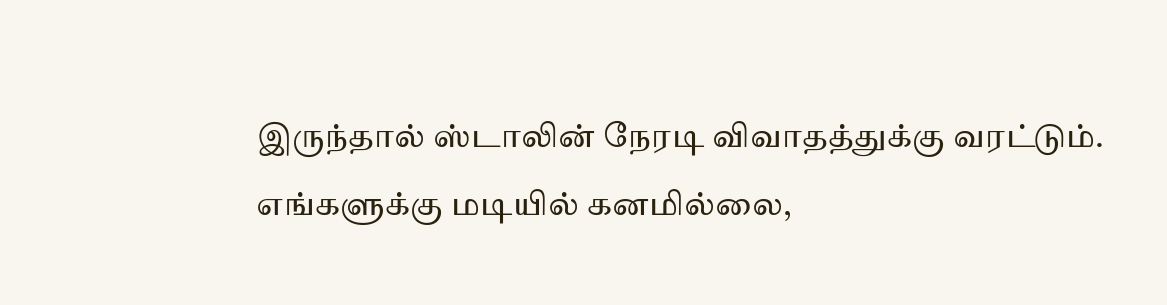இருந்தால் ஸ்டாலின் நேரடி விவாதத்துக்கு வரட்டும். எங்களுக்கு மடியில் கனமில்லை,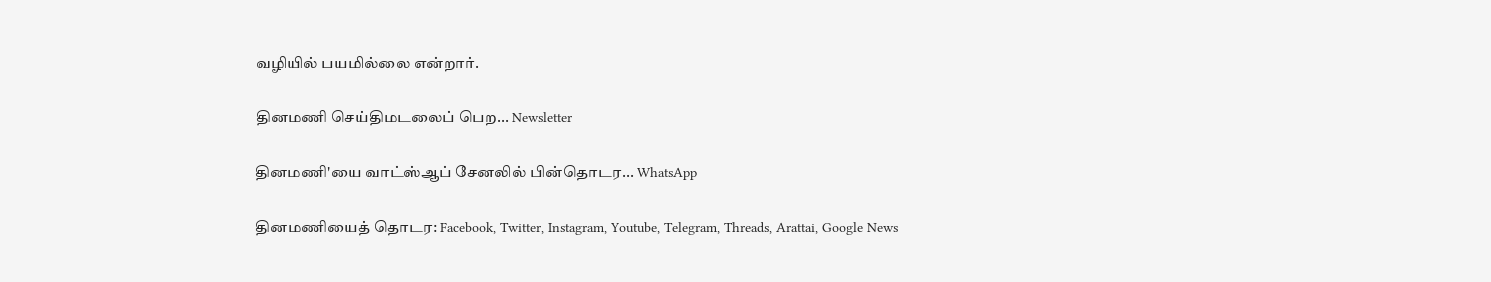வழியில் பயமில்லை என்றார்.

தினமணி செய்திமடலைப் பெற... Newsletter

தினமணி'யை வாட்ஸ்ஆப் சேனலில் பின்தொடர... WhatsApp

தினமணியைத் தொடர: Facebook, Twitter, Instagram, Youtube, Telegram, Threads, Arattai, Google News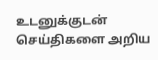உடனுக்குடன் செய்திகளை அறிய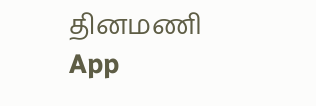தினமணி App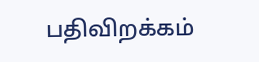பதிவிறக்கம்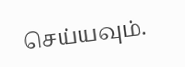செய்யவும்.